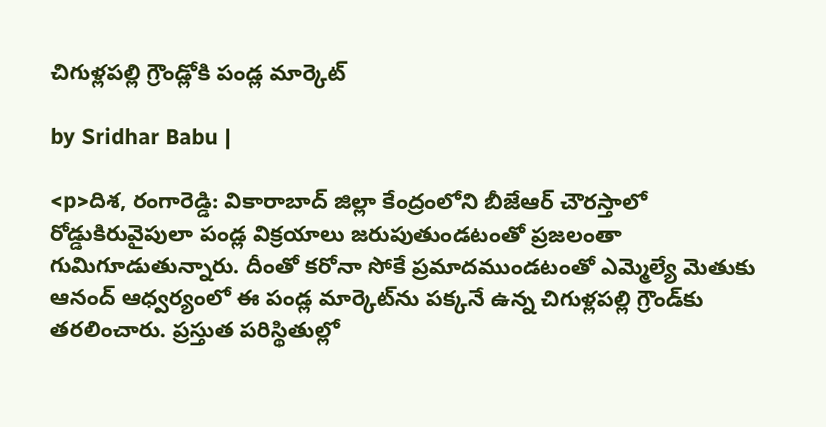చిగుళ్లపల్లి గ్రౌండ్లోకి పండ్ల మార్కెట్

by Sridhar Babu |

<p>దిశ, రంగారెడ్డి: వికారాబాద్ జిల్లా కేంద్రంలోని బీజేఆర్ చౌరస్తాలో రోడ్డుకిరువైపులా పండ్ల విక్రయాలు జరుపుతుండటంతో ప్రజలంతా గుమిగూడుతున్నారు. దీంతో కరోనా సోకే ప్రమాదముండటంతో ఎమ్మెల్యే మెతుకు ఆనంద్ ఆధ్వర్యంలో ఈ పండ్ల మార్కెట్‌ను పక్కనే ఉన్న చిగుళ్లపల్లి గ్రౌండ్‌కు తరలించారు. ప్రస్తుత పరిస్థితుల్లో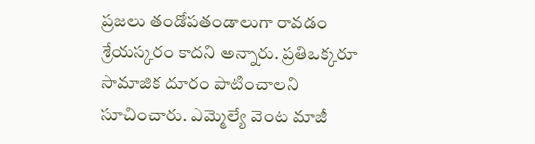ప్రజలు తండోపతండాలుగా రావడం శ్రేయస్కరం కాదని అన్నారు. ప్రతిఒక్కరూ సామాజిక దూరం పాటించాలని సూచించారు. ఎమ్మెల్యే వెంట మాజీ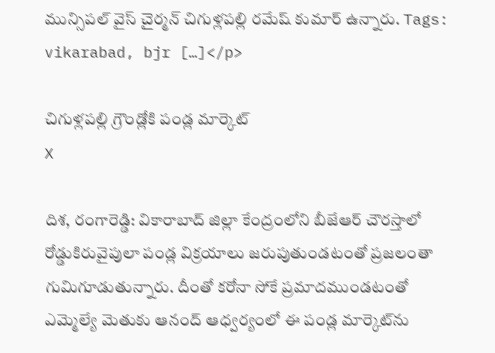మున్సిపల్ వైస్ చైర్మన్ చిగుళ్లపల్లి రమేష్ కుమార్ ఉన్నారు. Tags: vikarabad, bjr […]</p>

చిగుళ్లపల్లి గ్రౌండ్లోకి పండ్ల మార్కెట్
X

దిశ, రంగారెడ్డి: వికారాబాద్ జిల్లా కేంద్రంలోని బీజేఆర్ చౌరస్తాలో రోడ్డుకిరువైపులా పండ్ల విక్రయాలు జరుపుతుండటంతో ప్రజలంతా గుమిగూడుతున్నారు. దీంతో కరోనా సోకే ప్రమాదముండటంతో ఎమ్మెల్యే మెతుకు ఆనంద్ ఆధ్వర్యంలో ఈ పండ్ల మార్కెట్‌ను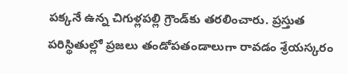పక్కనే ఉన్న చిగుళ్లపల్లి గ్రౌండ్‌కు తరలించారు. ప్రస్తుత పరిస్థితుల్లో ప్రజలు తండోపతండాలుగా రావడం శ్రేయస్కరం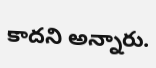కాదని అన్నారు.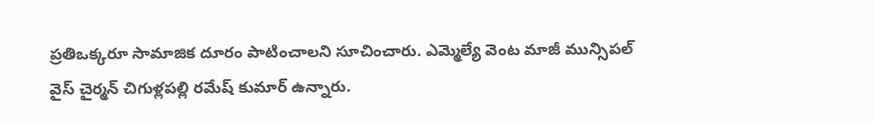ప్రతిఒక్కరూ సామాజిక దూరం పాటించాలని సూచించారు. ఎమ్మెల్యే వెంట మాజీ మున్సిపల్ వైస్ చైర్మన్ చిగుళ్లపల్లి రమేష్ కుమార్ ఉన్నారు.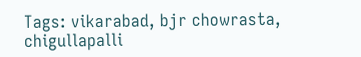Tags: vikarabad, bjr chowrasta, chigullapalli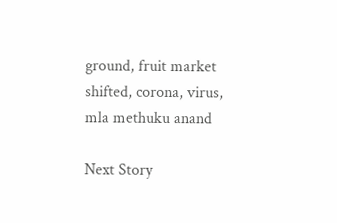ground, fruit market shifted, corona, virus, mla methuku anand

Next Story